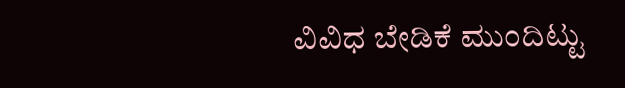ವಿವಿಧ ಬೇಡಿಕೆ ಮುಂದಿಟ್ಟು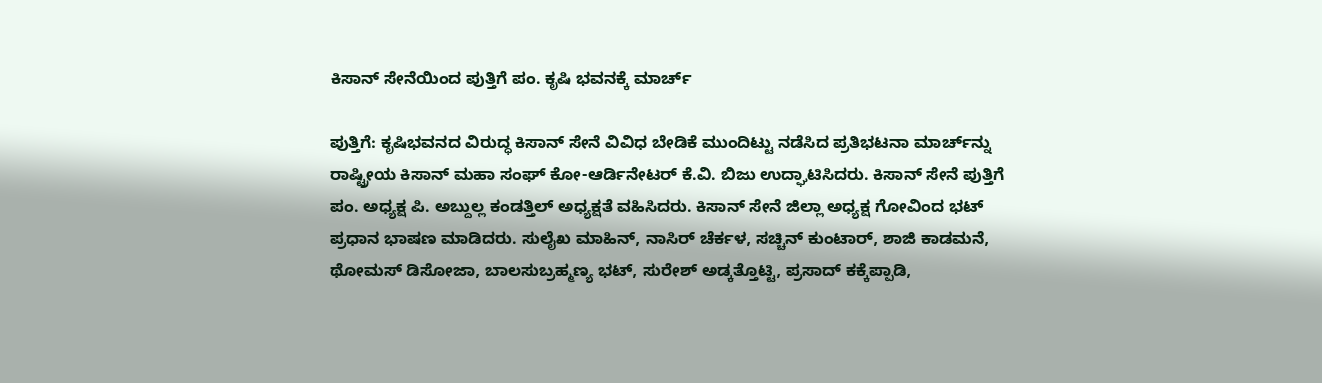ಕಿಸಾನ್ ಸೇನೆಯಿಂದ ಪುತ್ತಿಗೆ ಪಂ. ಕೃಷಿ ಭವನಕ್ಕೆ ಮಾರ್ಚ್

ಪುತ್ತಿಗೆ: ಕೃಷಿಭವನದ ವಿರುದ್ಧ ಕಿಸಾನ್ ಸೇನೆ ವಿವಿಧ ಬೇಡಿಕೆ ಮುಂದಿಟ್ಟು ನಡೆಸಿದ ಪ್ರತಿಭಟನಾ ಮಾರ್ಚ್‌ನ್ನು ರಾಷ್ಟ್ರೀಯ ಕಿಸಾನ್ ಮಹಾ ಸಂಘ್ ಕೋ-ಆರ್ಡಿನೇಟರ್ ಕೆ.ವಿ. ಬಿಜು ಉದ್ಘಾಟಿಸಿದರು. ಕಿಸಾನ್ ಸೇನೆ ಪುತ್ತಿಗೆ ಪಂ. ಅಧ್ಯಕ್ಷ ಪಿ. ಅಬ್ದುಲ್ಲ ಕಂಡತ್ತಿಲ್ ಅಧ್ಯಕ್ಷತೆ ವಹಿಸಿದರು. ಕಿಸಾನ್ ಸೇನೆ ಜಿಲ್ಲಾ ಅಧ್ಯಕ್ಷ ಗೋವಿಂದ ಭಟ್ ಪ್ರಧಾನ ಭಾಷಣ ಮಾಡಿದರು. ಸುಲೈಖ ಮಾಹಿನ್, ನಾಸಿರ್ ಚೆರ್ಕಳ, ಸಚ್ಚಿನ್ ಕುಂಟಾರ್, ಶಾಜಿ ಕಾಡಮನೆ, ಥೋಮಸ್ ಡಿಸೋಜಾ, ಬಾಲಸುಬ್ರಹ್ಮಣ್ಯ ಭಟ್, ಸುರೇಶ್ ಅಡ್ಕತ್ತೊಟ್ಟಿ, ಪ್ರಸಾದ್ ಕಕ್ಕೆಪ್ಪಾಡಿ,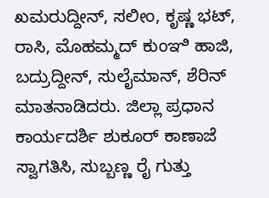ಖಮರುದ್ದೀನ್, ಸಲೀಂ, ಕೃಷ್ಣ ಭಟ್, ರಾಸಿ, ಮೊಹಮ್ಮದ್ ಕುಂಞಿ ಹಾಜಿ, ಬದ್ರುದ್ದೀನ್, ಸುಲೈಮಾನ್, ಶೆರಿನ್ ಮಾತನಾಡಿದರು. ಜಿಲ್ಲಾ ಪ್ರಧಾನ ಕಾರ್ಯದರ್ಶಿ ಶುಕೂರ್ ಕಾಣಾಜೆ ಸ್ವಾಗತಿಸಿ, ಸುಬ್ಬಣ್ಣ ರೈ ಗುತ್ತು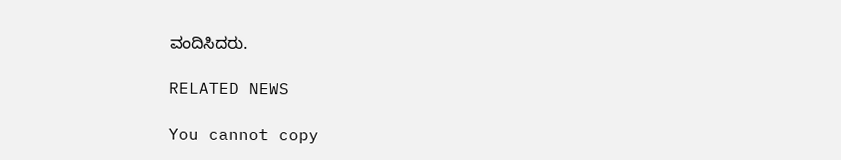ವಂದಿಸಿದರು.

RELATED NEWS

You cannot copy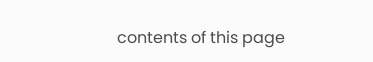contents of this page